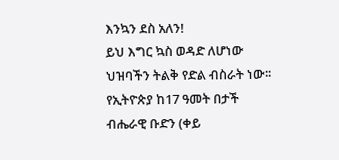እንኳን ደስ አለን!
ይህ እግር ኳስ ወዳድ ለሆነው ህዝባችን ትልቅ የድል ብስራት ነው፡፡
የኢትዮጵያ ከ17 ዓመት በታች ብሔራዊ ቡድን (ቀይ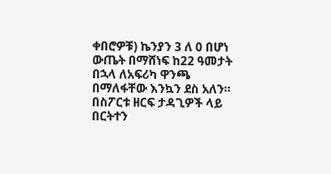ቀበሮዎቹ) ኬንያን 3 ለ 0 በሆነ ውጤት በማሸነፍ ከ22 ዓመታት በኋላ ለአፍሪካ ዋንጫ በማለፋቸው እንኳን ደስ አለን።
በስፖርቱ ዘርፍ ታዳጊዎች ላይ በርትተን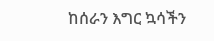ከሰራን እግር ኳሳችን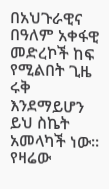በአህጉራዊና በዓለም አቀፋዊ መድረኮች ከፍ የሚልበት ጊዜ ሩቅ እንደማይሆን ይህ ስኬት አመላካች ነው፡፡
የዛሬው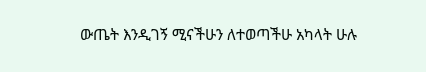ውጤት እንዲገኝ ሚናችሁን ለተወጣችሁ አካላት ሁሉ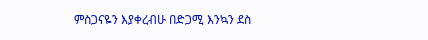ምስጋናዬን እያቀረብሁ በድጋሚ እንኳን ደስ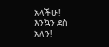አላችሁ! እንኳን ደስ አለን!